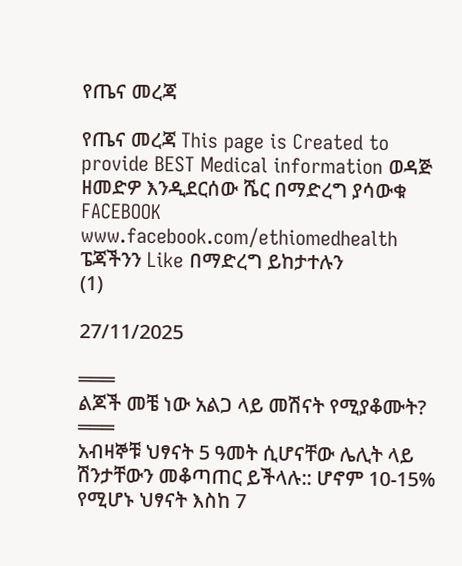የጤና መረጃ

የጤና መረጃ This page is Created to provide BEST Medical information ወዳጅ ዘመድዎ እንዲደርሰው ሼር በማድረግ ያሳውቁ
FACEBOOK
www.facebook.com/ethiomedhealth
ፔጃችንን Like በማድረግ ይከታተሉን
(1)

27/11/2025

═══
ልጆች መቼ ነው አልጋ ላይ መሽናት የሚያቆሙት?
═══
አብዛኞቹ ህፃናት 5 ዓመት ሲሆናቸው ሌሊት ላይ ሽንታቸውን መቆጣጠር ይችላሉ:: ሆኖም 10-15% የሚሆኑ ህፃናት እስከ 7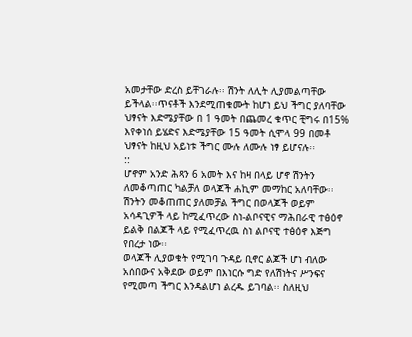አመታቸው ድረስ ይቸገራሉ፡፡ ሽንት ለሊት ሊያመልጣቸው ይችላል፡፡ጥናቶች እንደሚጠቁሙት ከሆነ ይህ ችግር ያለባቸው ህፃናት እድሜያቸው በ 1 ዓመት በጨመረ ቁጥር ቺግሩ በ15% እየቀነሰ ይሄድና እድሜያቸው 15 ዓመት ሲሞላ 99 በመቶ ህፃናት ከዚህ አይነቱ ችግር ሙሉ ለሙሉ ነፃ ይሆናሉ፡፡
::
ሆኖም አንድ ሕጻን 6 አመት እና ከዛ በላይ ሆኖ ሽንትን ለመቆጣጠር ካልቻለ ወላጆች ሐኪም መማከር አለባቸው፡፡ ሽንትን መቆጠጠር ያለመቻል ችግር በወላጆች ወይም አሳዳጊዎች ላይ ከሚፈጥረው ስነ-ልቦናዊና ማሕበራዊ ተፅዕኖ ይልቅ በልጆች ላይ የሚፈጥረዉ ስነ ልቦናዊ ተፅዕኖ እጅግ የበረታ ነው፡፡
ወላጆች ሊያወቁት የሚገባ ጉዳይ ቢኖር ልጆች ሆነ ብለው አሰበውና አቅደው ወይም በእነርሱ ግድ የለሽነትና ሥንፍና የሚመጣ ችግር እንዳልሆነ ልረዱ ይገባል፡፡ ስለዚህ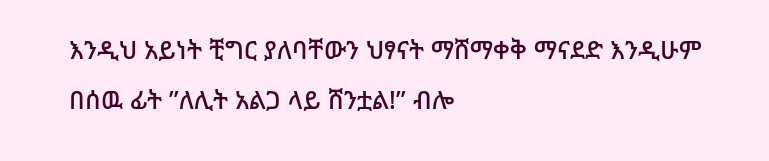እንዲህ አይነት ቺግር ያለባቸውን ህፃናት ማሸማቀቅ ማናደድ እንዲሁም በሰዉ ፊት ʺለሊት አልጋ ላይ ሸንቷል!ʺ ብሎ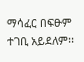ማሳፈር በፍፁም ተገቢ አይደለም፡፡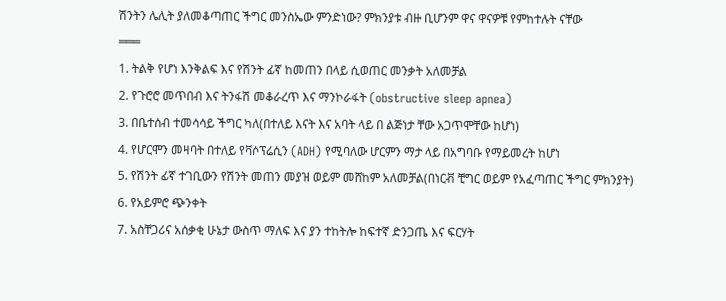ሽንትን ሌሊት ያለመቆጣጠር ችግር መንስኤው ምንድነው? ምክንያቱ ብዙ ቢሆንም ዋና ዋናዎቹ የምከተሉት ናቸው
═══
1. ትልቅ የሆነ እንቅልፍ እና የሽንት ፊኛ ከመጠን በላይ ሲወጠር መንቃት አለመቻል
2. የጉሮሮ መጥበብ እና ትንፋሽ መቆራረጥ እና ማንኮራፋት (obstructive sleep apnea)
3. በቤተሰብ ተመሳሳይ ችግር ካለ(በተለይ እናት እና አባት ላይ በ ልጅነታ ቸው አጋጥሞቸው ከሆነ)
4. የሆርሞን መዛባት በተለይ የቫሶፕሬሲን (ADH) የሚባለው ሆርምን ማታ ላይ በአግባቡ የማይመረት ከሆነ
5. የሽንት ፊኛ ተገቢውን የሽንት መጠን መያዝ ወይም መሸከም አለመቻል(በነርቭ ቺግር ወይም የአፈጣጠር ችግር ምክንያት)
6. የአይምሮ ጭንቀት
7. አስቸጋሪና አሰቃቂ ሁኔታ ውስጥ ማለፍ እና ያን ተከትሎ ከፍተኛ ድንጋጤ እና ፍርሃት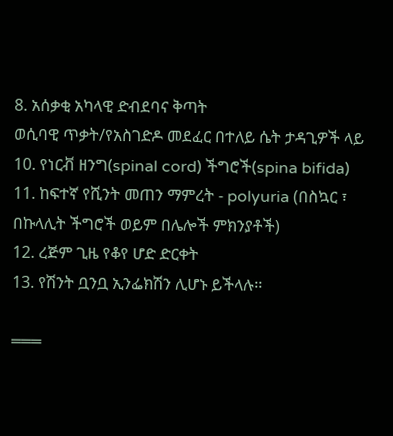8. አሰቃቂ አካላዊ ድብደባና ቅጣት
ወሲባዊ ጥቃት/የአስገድዶ መደፈር በተለይ ሴት ታዳጊዎች ላይ
10. የነርቭ ዘንግ(spinal cord) ችግሮች(spina bifida)
11. ከፍተኛ የሺንት መጠን ማምረት - polyuria (በስኳር ፣ በኩላሊት ችግሮች ወይም በሌሎች ምክንያቶች)
12. ረጅም ጊዜ የቆየ ሆድ ድርቀት
13. የሽንት ቧንቧ ኢንፌክሽን ሊሆኑ ይችላሉ፡፡

═══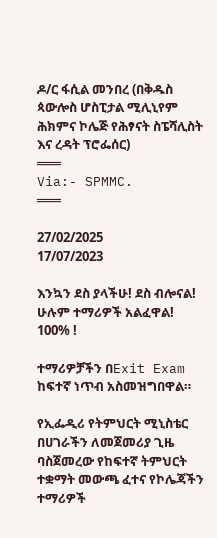ዶ/ር ፋሲል መንበረ (በቅዱስ ጳውሎስ ሆስፒታል ሚሊኒየም ሕክምና ኮሌጅ የሕፃናት ስፔሻሊስት እና ረዳት ፕሮፌሰር)
═══
Via:- SPMMC.
═══

27/02/2025
17/07/2023

እንኳን ደስ ያላችሁ! ደስ ብሎናል!
ሁሉም ተማሪዎች አልፈዋል!
100% !

ተማሪዎቻችን በExit Exam ከፍተኛ ነጥብ አስመዝግበዋል።

የኢፌዲሪ የትምህርት ሚኒስቴር በሀገራችን ለመጀመሪያ ጊዜ ባስጀመረው የከፍተኛ ትምህርት ተቋማት መውጫ ፈተና የኮሌጃችን ተማሪዎች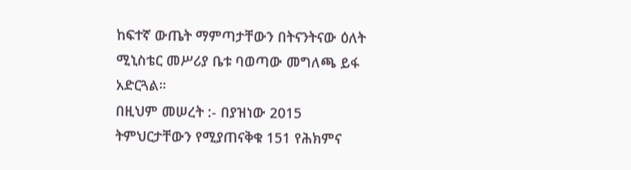ከፍተኛ ውጤት ማምጣታቸውን በትናንትናው ዕለት ሚኒስቴር መሥሪያ ቤቱ ባወጣው መግለጫ ይፋ አድርጓል።
በዚህም መሠረት :- በያዝነው 2015 ትምህርታቸውን የሚያጠናቅቁ 151 የሕክምና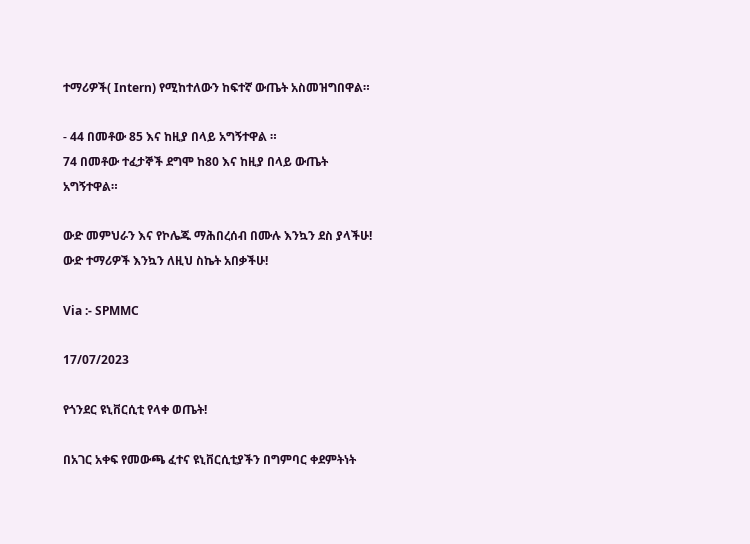ተማሪዎች( Intern) የሚከተለውን ከፍተኛ ውጤት አስመዝግበዋል።

- 44 በመቶው 85 እና ከዚያ በላይ አግኝተዋል ።
74 በመቶው ተፈታኞች ደግሞ ከ80 እና ከዚያ በላይ ውጤት አግኝተዋል።

ውድ መምህራን እና የኮሌጁ ማሕበረሰብ በሙሉ እንኳን ደስ ያላችሁ!
ውድ ተማሪዎች እንኳን ለዚህ ስኬት አበቃችሁ!

Via :- SPMMC

17/07/2023

የጎንደር ዩኒቨርሲቲ የላቀ ወጤት!

በአገር አቀፍ የመውጫ ፈተና ዩኒቨርሲቲያችን በግምባር ቀደምትነት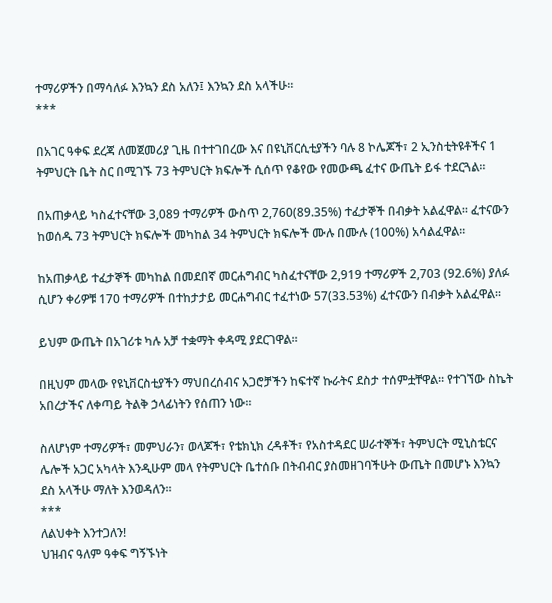ተማሪዎችን በማሳለፉ እንኳን ደስ አለን፤ እንኳን ደስ አላችሁ።
***

በአገር ዓቀፍ ደረጃ ለመጀመሪያ ጊዜ በተተገበረው እና በዩኒቨርሲቲያችን ባሉ 8 ኮሌጆች፣ 2 ኢንስቲትዩቶችና 1 ትምህርት ቤት ስር በሚገኙ 73 ትምህርት ክፍሎች ሲሰጥ የቆየው የመውጫ ፈተና ውጤት ይፋ ተደርጓል።

በአጠቃላይ ካስፈተናቸው 3,089 ተማሪዎች ውስጥ 2,760(89.35%) ተፈታኞች በብቃት አልፈዋል። ፈተናውን ከወሰዱ 73 ትምህርት ክፍሎች መካከል 34 ትምህርት ክፍሎች ሙሉ በሙሉ (100%) አሳልፈዋል።

ከአጠቃላይ ተፈታኞች መካከል በመደበኛ መርሐግብር ካስፈተናቸው 2,919 ተማሪዎች 2,703 (92.6%) ያለፉ ሲሆን ቀሪዎቹ 170 ተማሪዎች በተከታታይ መርሐግብር ተፈተነው 57(33.53%) ፈተናውን በብቃት አልፈዋል።

ይህም ውጤት በአገሪቱ ካሉ አቻ ተቋማት ቀዳሚ ያደርገዋል።

በዚህም መላው የዩኒቨርስቲያችን ማህበረሰብና አጋሮቻችን ከፍተኛ ኩራትና ደስታ ተሰምቷቸዋል። የተገኘው ስኬት አበረታችና ለቀጣይ ትልቅ ኃላፊነትን የሰጠን ነው።

ስለሆነም ተማሪዎች፣ መምህራን፣ ወላጆች፣ የቴክኒክ ረዳቶች፣ የአስተዳደር ሠራተኞች፣ ትምህርት ሚኒስቴርና ሌሎች አጋር አካላት እንዲሁም መላ የትምህርት ቤተሰቡ በትብብር ያስመዘገባችሁት ውጤት በመሆኑ እንኳን ደስ አላችሁ ማለት እንወዳለን።
***
ለልህቀት እንተጋለን!
ህዝብና ዓለም ዓቀፍ ግኝኙነት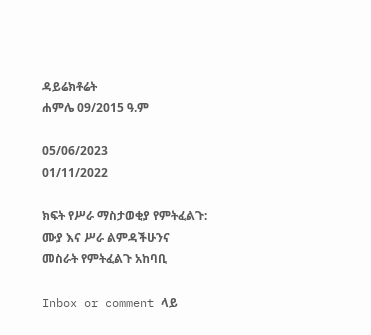ዳይሬክቶሬት
ሐምሌ 09/2015 ዓ.ም

05/06/2023
01/11/2022

ክፍት የሥራ ማስታወቂያ የምትፈልጉ:
ሙያ እና ሥራ ልምዳችሁንና
መስራት የምትፈልጉ አከባቢ

Inbox or comment ላይ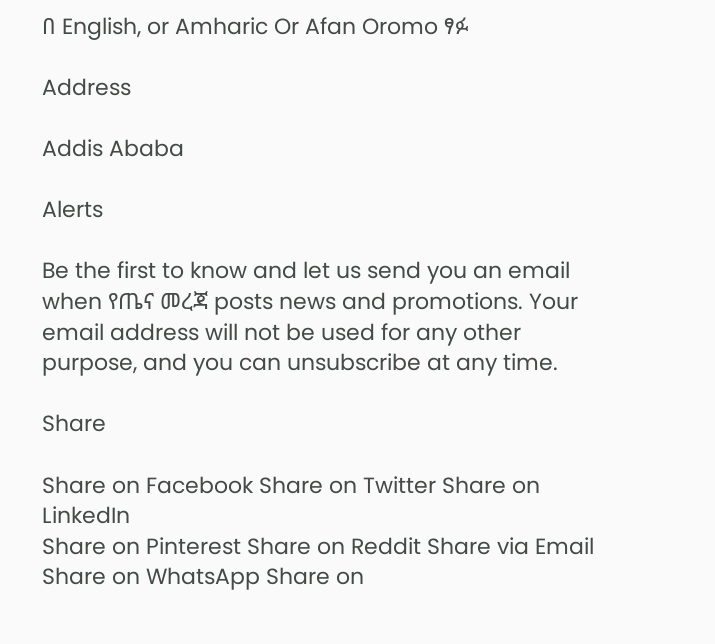በ English, or Amharic Or Afan Oromo ፃፉ

Address

Addis Ababa

Alerts

Be the first to know and let us send you an email when የጤና መረጃ posts news and promotions. Your email address will not be used for any other purpose, and you can unsubscribe at any time.

Share

Share on Facebook Share on Twitter Share on LinkedIn
Share on Pinterest Share on Reddit Share via Email
Share on WhatsApp Share on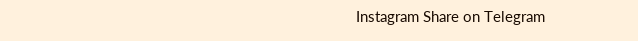Instagram Share on Telegram